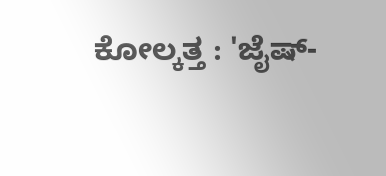ಕೋಲ್ಕತ್ತ : 'ಜೈಷ್-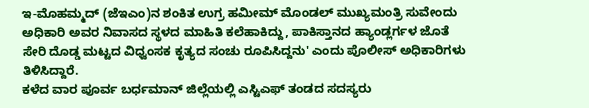ಇ-ಮೊಹಮ್ಮದ್ (ಜೆಇಎಂ)ನ ಶಂಕಿತ ಉಗ್ರ ಹಮೀಮ್ ಮೊಂಡಲ್ ಮುಖ್ಯಮಂತ್ರಿ ಸುವೇಂದು ಅಧಿಕಾರಿ ಅವರ ನಿವಾಸದ ಸ್ಥಳದ ಮಾಹಿತಿ ಕಲೆಹಾಕಿದ್ದು, ಪಾಕಿಸ್ತಾನದ ಹ್ಯಾಂಡ್ಲರ್ಗಳ ಜೊತೆ ಸೇರಿ ದೊಡ್ಡ ಮಟ್ಟದ ವಿಧ್ವಂಸಕ ಕೃತ್ಯದ ಸಂಚು ರೂಪಿಸಿದ್ದನು' ಎಂದು ಪೊಲೀಸ್ ಅಧಿಕಾರಿಗಳು ತಿಳಿಸಿದ್ದಾರೆ.
ಕಳೆದ ವಾರ ಪೂರ್ವ ಬರ್ಧಮಾನ್ ಜಿಲ್ಲೆಯಲ್ಲಿ ಎಸ್ಟಿಎಫ್ ತಂಡದ ಸದಸ್ಯರು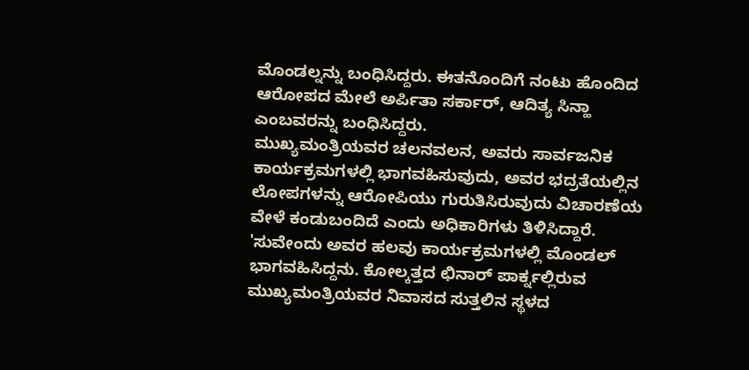ಮೊಂಡಲ್ನನ್ನು ಬಂಧಿಸಿದ್ದರು. ಈತನೊಂದಿಗೆ ನಂಟು ಹೊಂದಿದ ಆರೋಪದ ಮೇಲೆ ಅರ್ಪಿತಾ ಸರ್ಕಾರ್, ಆದಿತ್ಯ ಸಿನ್ಹಾ ಎಂಬವರನ್ನು ಬಂಧಿಸಿದ್ದರು.
ಮುಖ್ಯಮಂತ್ರಿಯವರ ಚಲನವಲನ, ಅವರು ಸಾರ್ವಜನಿಕ ಕಾರ್ಯಕ್ರಮಗಳಲ್ಲಿ ಭಾಗವಹಿಸುವುದು, ಅವರ ಭದ್ರತೆಯಲ್ಲಿನ ಲೋಪಗಳನ್ನು ಆರೋಪಿಯು ಗುರುತಿಸಿರುವುದು ವಿಚಾರಣೆಯ ವೇಳೆ ಕಂಡುಬಂದಿದೆ ಎಂದು ಅಧಿಕಾರಿಗಳು ತಿಳಿಸಿದ್ದಾರೆ.
'ಸುವೇಂದು ಅವರ ಹಲವು ಕಾರ್ಯಕ್ರಮಗಳಲ್ಲಿ ಮೊಂಡಲ್ ಭಾಗವಹಿಸಿದ್ದನು. ಕೋಲ್ಕತ್ತದ ಛಿನಾರ್ ಪಾರ್ಕ್ನಲ್ಲಿರುವ ಮುಖ್ಯಮಂತ್ರಿಯವರ ನಿವಾಸದ ಸುತ್ತಲಿನ ಸ್ಥಳದ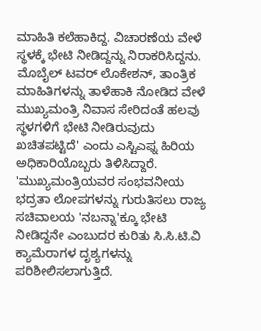ಮಾಹಿತಿ ಕಲೆಹಾಕಿದ್ದ. ವಿಚಾರಣೆಯ ವೇಳೆ ಸ್ಥಳಕ್ಕೆ ಭೇಟಿ ನೀಡಿದ್ದನ್ನು ನಿರಾಕರಿಸಿದ್ದನು. ಮೊಬೈಲ್ ಟವರ್ ಲೊಕೇಶನ್, ತಾಂತ್ರಿಕ ಮಾಹಿತಿಗಳನ್ನು ತಾಳೆಹಾಕಿ ನೋಡಿದ ವೇಳೆ ಮುಖ್ಯಮಂತ್ರಿ ನಿವಾಸ ಸೇರಿದಂತೆ ಹಲವು ಸ್ಥಳಗಳಿಗೆ ಭೇಟಿ ನೀಡಿರುವುದು ಖಚಿತಪಟ್ಟಿದೆ' ಎಂದು ಎಸ್ಟಿಎಫ್ನ ಹಿರಿಯ ಅಧಿಕಾರಿಯೊಬ್ಬರು ತಿಳಿಸಿದ್ದಾರೆ.
'ಮುಖ್ಯಮಂತ್ರಿಯವರ ಸಂಭವನೀಯ ಭದ್ರತಾ ಲೋಪಗಳನ್ನು ಗುರುತಿಸಲು ರಾಜ್ಯ ಸಚಿವಾಲಯ 'ನಬನ್ನಾ'ಕ್ಕೂ ಭೇಟಿ ನೀಡಿದ್ದನೇ ಎಂಬುದರ ಕುರಿತು ಸಿ.ಸಿ.ಟಿ.ವಿ ಕ್ಯಾಮೆರಾಗಳ ದೃಶ್ಯಗಳನ್ನು ಪರಿಶೀಲಿಸಲಾಗುತ್ತಿದೆ.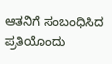ಆತನಿಗೆ ಸಂಬಂಧಿಸಿದ ಪ್ರತಿಯೊಂದು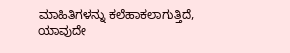ಮಾಹಿತಿಗಳನ್ನು ಕಲೆಹಾಕಲಾಗುತ್ತಿದೆ, ಯಾವುದೇ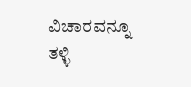ವಿಚಾರವನ್ನೂ ತಳ್ಳಿ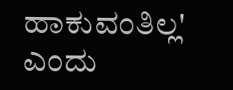ಹಾಕುವಂತಿಲ್ಲ' ಎಂದು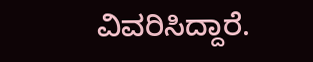ವಿವರಿಸಿದ್ದಾರೆ.